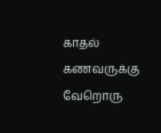காதல் கணவருக்கு வேறொரு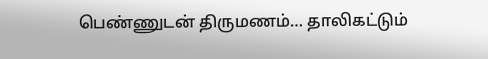பெண்ணுடன் திருமணம்… தாலிகட்டும்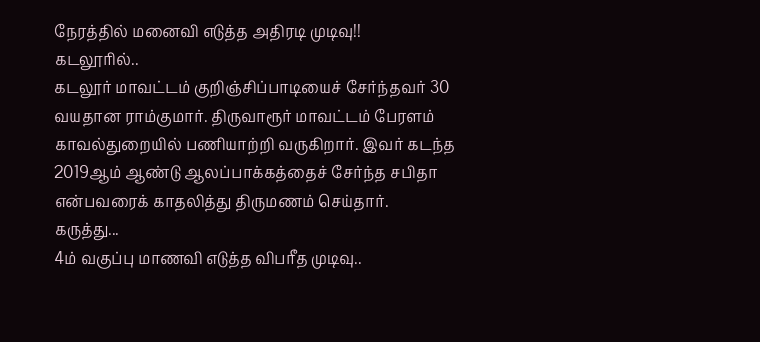நேரத்தில் மனைவி எடுத்த அதிரடி முடிவு!!
கடலூரில்..
கடலூர் மாவட்டம் குறிஞ்சிப்பாடியைச் சேர்ந்தவர் 30 வயதான ராம்குமார். திருவாரூர் மாவட்டம் பேரளம் காவல்துறையில் பணியாற்றி வருகிறார். இவர் கடந்த 2019ஆம் ஆண்டு ஆலப்பாக்கத்தைச் சேர்ந்த சபிதா என்பவரைக் காதலித்து திருமணம் செய்தார்.
கருத்து...
4ம் வகுப்பு மாணவி எடுத்த விபரீத முடிவு..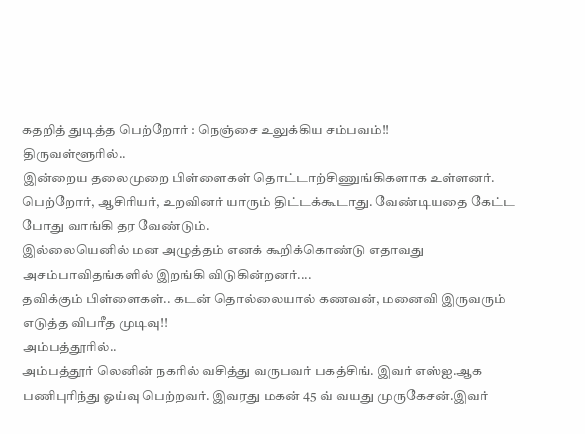கதறித் துடித்த பெற்றோர் : நெஞ்சை உலுக்கிய சம்பவம்!!
திருவள்ளூரில்..
இன்றைய தலைமுறை பிள்ளைகள் தொட்டாற்சிணுங்கிகளாக உள்ளனர். பெற்றோர், ஆசிரியர், உறவினர் யாரும் திட்டக்கூடாது. வேண்டியதை கேட்ட போது வாங்கி தர வேண்டும்.
இல்லையெனில் மன அழுத்தம் எனக் கூறிக்கொண்டு எதாவது அசம்பாவிதங்களில் இறங்கி விடுகின்றனர்....
தவிக்கும் பிள்ளைகள்.. கடன் தொல்லையால் கணவன், மனைவி இருவரும் எடுத்த விபரீத முடிவு!!
அம்பத்தூரில்..
அம்பத்தூர் லெனின் நகரில் வசித்து வருபவர் பகத்சிங். இவர் எஸ்ஐ.ஆக பணிபுரிந்து ஓய்வு பெற்றவர். இவரது மகன் 45 வ் வயது முருகேசன்.இவர்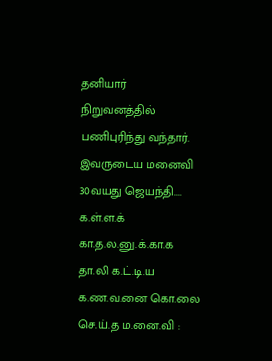தனியார் நிறுவனத்தில் பணிபுரிந்து வந்தார்.
இவருடைய மனைவி 30வயது ஜெயந்தி....
க.ள்.ள.க் கா.த.ல.னு.க்.கா.க தா.லி க.ட்.டி.ய க.ண.வ.னை கொ.லை செ.ய்.த ம.னை.வி :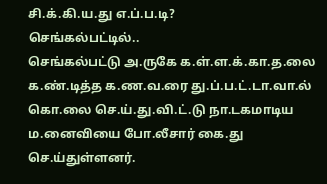சி.க்.கி.ய.து எ.ப்.ப.டி?
செங்கல்பட்டில்..
செங்கல்பட்டு அ.ருகே க.ள்.ள.க்.கா.த.லை க.ண்.டித்த க.ண.வ.ரை து.ப்.ப.ட்.டா.வா.ல் கொ.லை செ.ய்.து.வி.ட்.டு நா.டகமாடிய ம.னைவியை போ.லீசார் கை.து செ.ய்துள்ளனர்.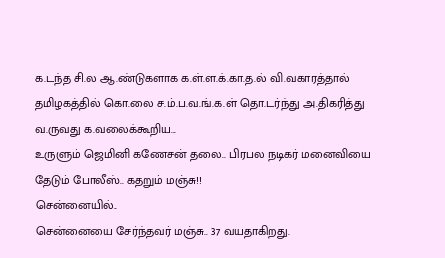க.டந்த சி.ல ஆ.ண்டுகளாக க.ள்.ள.க்.கா.த.ல் வி.வகாரத்தால் தமிழகத்தில் கொ.லை ச.ம்.ப.வ.ங்.க.ள் தொ.டர்ந்து அ.திகரித்து வ.ருவது க.வலைக்கூறிய...
உருளும் ஜெமினி கணேசன் தலை.. பிரபல நடிகர் மனைவியை தேடும் போலீஸ்.. கதறும் மஞ்சு!!
சென்னையில்..
சென்னையை சேர்ந்தவர் மஞ்சு.. 37 வயதாகிறது.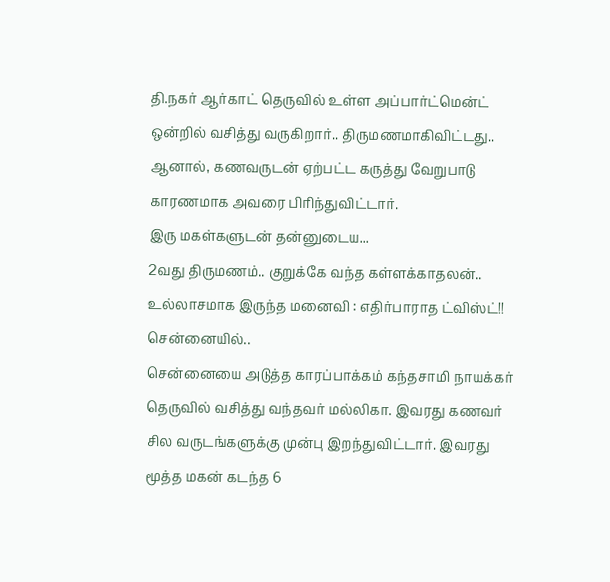தி.நகர் ஆர்காட் தெருவில் உள்ள அப்பார்ட்மென்ட் ஒன்றில் வசித்து வருகிறார்.. திருமணமாகிவிட்டது.. ஆனால், கணவருடன் ஏற்பட்ட கருத்து வேறுபாடு காரணமாக அவரை பிரிந்துவிட்டார்.
இரு மகள்களுடன் தன்னுடைய...
2வது திருமணம்.. குறுக்கே வந்த கள்ளக்காதலன்.. உல்லாசமாக இருந்த மனைவி : எதிர்பாராத ட்விஸ்ட்!!
சென்னையில்..
சென்னையை அடுத்த காரப்பாக்கம் கந்தசாமி நாயக்கர் தெருவில் வசித்து வந்தவர் மல்லிகா. இவரது கணவர் சில வருடங்களுக்கு முன்பு இறந்துவிட்டார். இவரது மூத்த மகன் கடந்த 6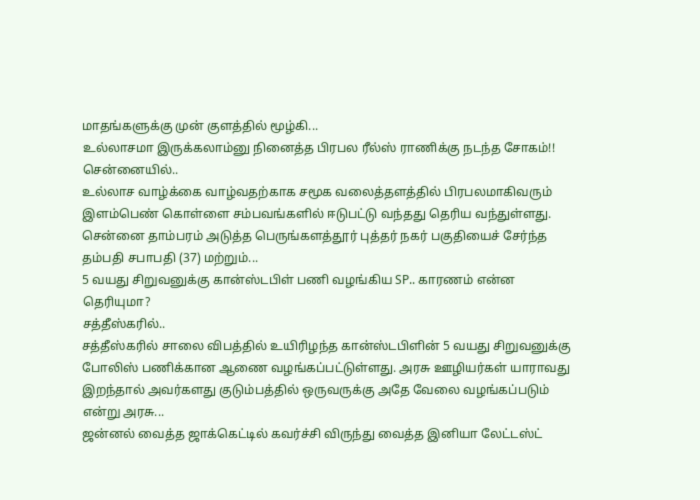மாதங்களுக்கு முன் குளத்தில் மூழ்கி...
உல்லாசமா இருக்கலாம்னு நினைத்த பிரபல ரீல்ஸ் ராணிக்கு நடந்த சோகம்!!
சென்னையில்..
உல்லாச வாழ்க்கை வாழ்வதற்காக சமூக வலைத்தளத்தில் பிரபலமாகிவரும் இளம்பெண் கொள்ளை சம்பவங்களில் ஈடுபட்டு வந்தது தெரிய வந்துள்ளது.
சென்னை தாம்பரம் அடுத்த பெருங்களத்தூர் புத்தர் நகர் பகுதியைச் சேர்ந்த தம்பதி சபாபதி (37) மற்றும்...
5 வயது சிறுவனுக்கு கான்ஸ்டபிள் பணி வழங்கிய SP.. காரணம் என்ன தெரியுமா?
சத்தீஸ்கரில்..
சத்தீஸ்கரில் சாலை விபத்தில் உயிரிழந்த கான்ஸ்டபிளின் 5 வயது சிறுவனுக்கு போலிஸ் பணிக்கான ஆணை வழங்கப்பட்டுள்ளது. அரசு ஊழியர்கள் யாராவது இறந்தால் அவர்களது குடும்பத்தில் ஒருவருக்கு அதே வேலை வழங்கப்படும் என்று அரசு...
ஜன்னல் வைத்த ஜாக்கெட்டில் கவர்ச்சி விருந்து வைத்த இனியா லேட்டஸ்ட்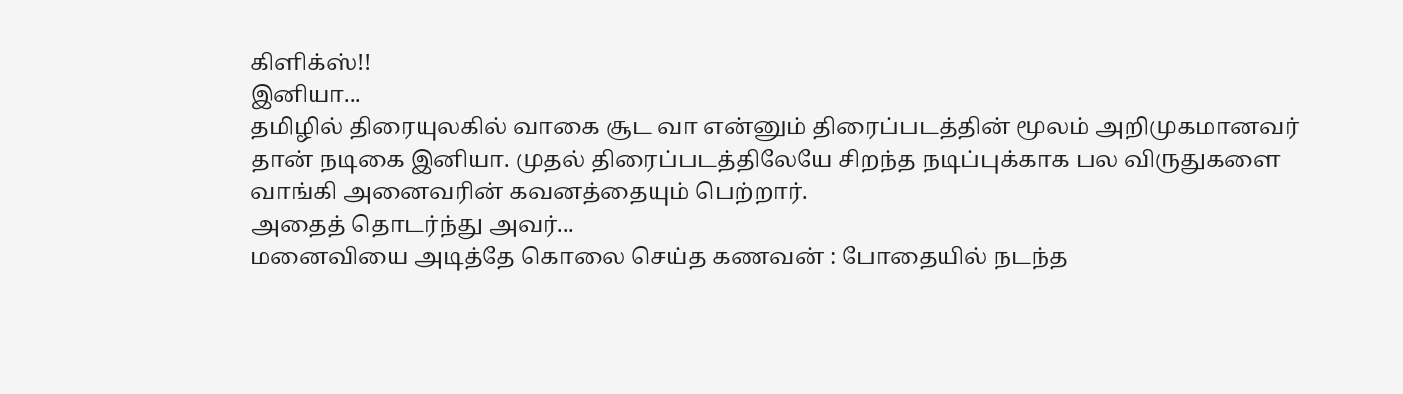கிளிக்ஸ்!!
இனியா...
தமிழில் திரையுலகில் வாகை சூட வா என்னும் திரைப்படத்தின் மூலம் அறிமுகமானவர் தான் நடிகை இனியா. முதல் திரைப்படத்திலேயே சிறந்த நடிப்புக்காக பல விருதுகளை வாங்கி அனைவரின் கவனத்தையும் பெற்றார்.
அதைத் தொடர்ந்து அவர்...
மனைவியை அடித்தே கொலை செய்த கணவன் : போதையில் நடந்த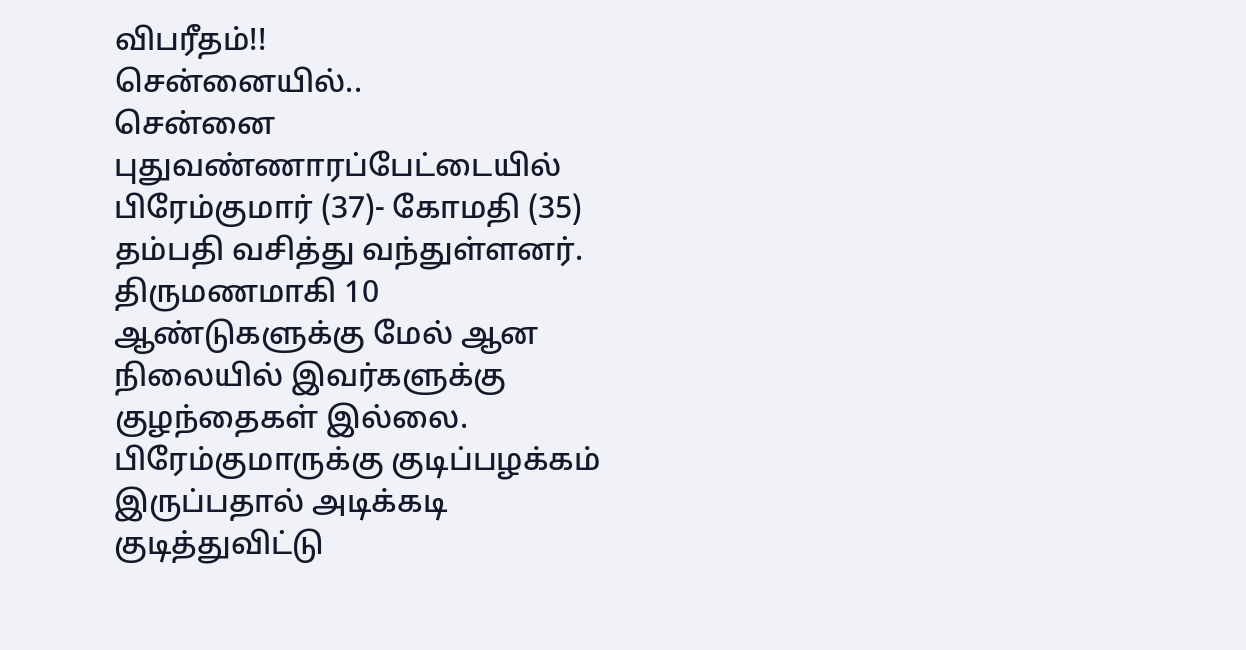விபரீதம்!!
சென்னையில்..
சென்னை புதுவண்ணாரப்பேட்டையில் பிரேம்குமார் (37)- கோமதி (35) தம்பதி வசித்து வந்துள்ளனர். திருமணமாகி 10 ஆண்டுகளுக்கு மேல் ஆன நிலையில் இவர்களுக்கு குழந்தைகள் இல்லை.
பிரேம்குமாருக்கு குடிப்பழக்கம் இருப்பதால் அடிக்கடி குடித்துவிட்டு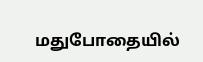மதுபோதையில்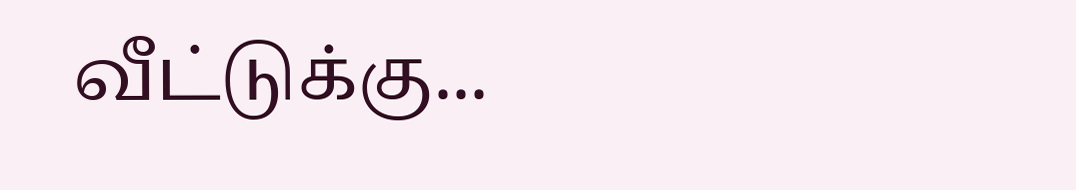வீட்டுக்கு...